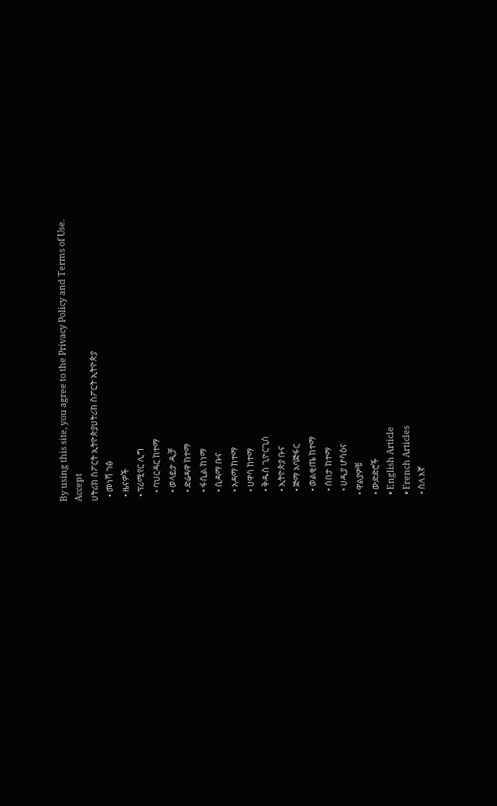By using this site, you agree to the Privacy Policy and Terms of Use.
Accept
ሀትሪክ ስፖርት ኢትዮጵያሀትሪክ ስፖርት ኢትዮጵያ
  • መነሻ ገፅ
  • ዜናዎች
  • ፕሪሚየር ሊግ
    • ባህርዳር ከተማ
    • ወላይታ ዲቻ
    • ድሬዳዋ ከተማ
    • ፋሲል ከነማ
    • ሲዳማ ቡና
    • አዳማ ከተማ
    • ሀዋሳ ከተማ
    • ቅዱስ ጊዮርጊስ
    • ኢትዮጵያ ቡና
    • ጅማ አባጅፋር
    • ወልቂጤ ከተማ
    • ሰበታ ከተማ
    • ሀዲያ ሆሳዕና
  • ዋልያዎቹ
  • ውድድሮች
  • English Article
  • French Articles
  • ስለ እኛ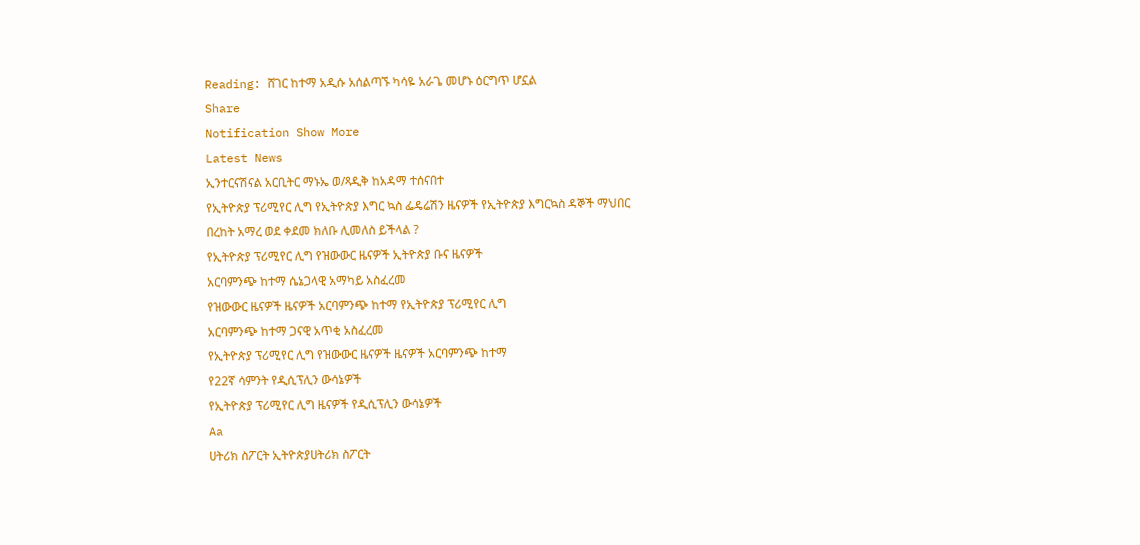Reading: ሸገር ከተማ አዲሱ አሰልጣኙ ካሳዬ አራጌ መሆኑ ዕርግጥ ሆኗል
Share
Notification Show More
Latest News
ኢንተርናሽናል አርቢትር ማኑኤ ወ/ጻዲቅ ከአዳማ ተሰናበተ
የኢትዮጵያ ፕሪሚየር ሊግ የኢትዮጵያ እግር ኳስ ፌዴሬሽን ዜናዎች የኢትዮጵያ እግርኳስ ዳኞች ማህበር
በረከት አማረ ወደ ቀደመ ክለቡ ሊመለስ ይችላል ?
የኢትዮጵያ ፕሪሚየር ሊግ የዝውውር ዜናዎች ኢትዮጵያ ቡና ዜናዎች
አርባምንጭ ከተማ ሴኔጋላዊ አማካይ አስፈረመ
የዝውውር ዜናዎች ዜናዎች አርባምንጭ ከተማ የኢትዮጵያ ፕሪሚየር ሊግ
አርባምንጭ ከተማ ጋናዊ አጥቂ አስፈረመ
የኢትዮጵያ ፕሪሚየር ሊግ የዝውውር ዜናዎች ዜናዎች አርባምንጭ ከተማ
የ22ኛ ሳምንት የዲሲፕሊን ውሳኔዎች
የኢትዮጵያ ፕሪሚየር ሊግ ዜናዎች የዲሲፕሊን ውሳኔዎች
Aa
ሀትሪክ ስፖርት ኢትዮጵያሀትሪክ ስፖርት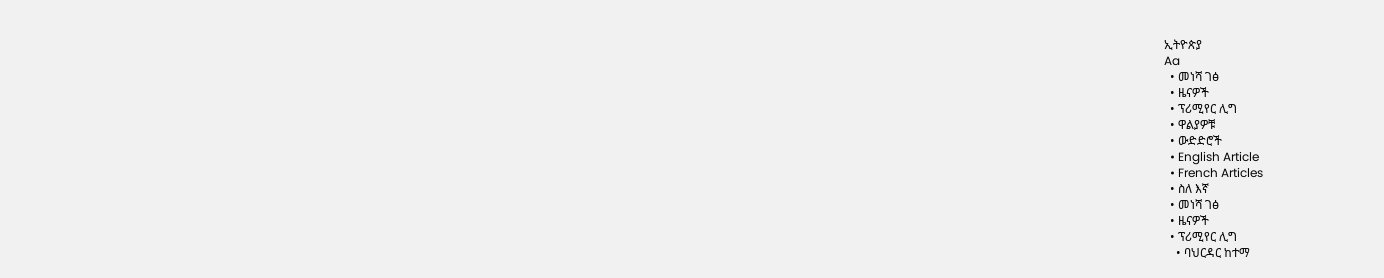ኢትዮጵያ
Aa
  • መነሻ ገፅ
  • ዜናዎች
  • ፕሪሚየር ሊግ
  • ዋልያዎቹ
  • ውድድሮች
  • English Article
  • French Articles
  • ስለ እኛ
  • መነሻ ገፅ
  • ዜናዎች
  • ፕሪሚየር ሊግ
    • ባህርዳር ከተማ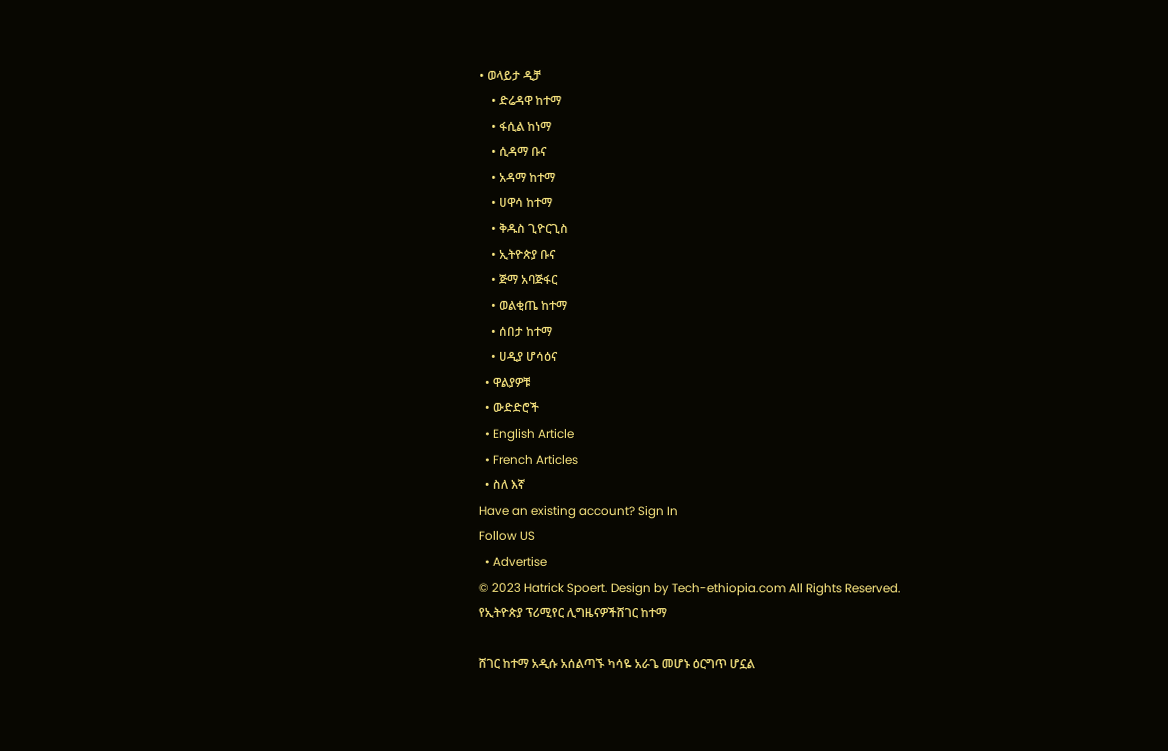• ወላይታ ዲቻ
    • ድሬዳዋ ከተማ
    • ፋሲል ከነማ
    • ሲዳማ ቡና
    • አዳማ ከተማ
    • ሀዋሳ ከተማ
    • ቅዱስ ጊዮርጊስ
    • ኢትዮጵያ ቡና
    • ጅማ አባጅፋር
    • ወልቂጤ ከተማ
    • ሰበታ ከተማ
    • ሀዲያ ሆሳዕና
  • ዋልያዎቹ
  • ውድድሮች
  • English Article
  • French Articles
  • ስለ እኛ
Have an existing account? Sign In
Follow US
  • Advertise
© 2023 Hatrick Spoert. Design by Tech-ethiopia.com All Rights Reserved.
የኢትዮጵያ ፕሪሚየር ሊግዜናዎችሸገር ከተማ

ሸገር ከተማ አዲሱ አሰልጣኙ ካሳዬ አራጌ መሆኑ ዕርግጥ ሆኗል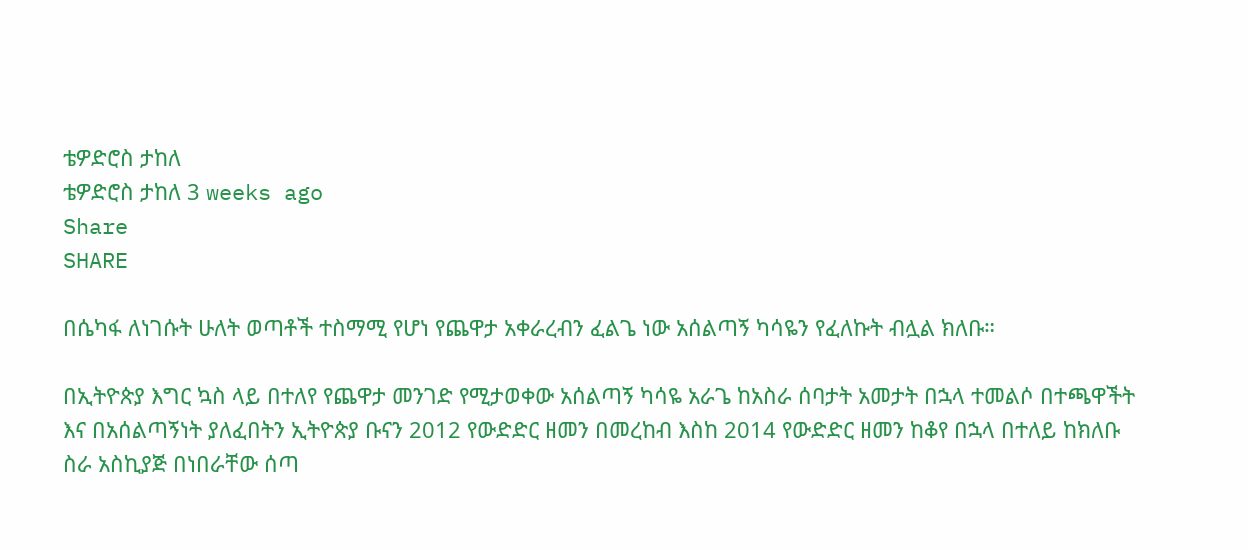ቴዎድሮስ ታከለ
ቴዎድሮስ ታከለ 3 weeks ago
Share
SHARE

በሴካፋ ለነገሱት ሁለት ወጣቶች ተስማሚ የሆነ የጨዋታ አቀራረብን ፈልጌ ነው አሰልጣኝ ካሳዬን የፈለኩት ብሏል ክለቡ።

በኢትዮጵያ እግር ኳስ ላይ በተለየ የጨዋታ መንገድ የሚታወቀው አሰልጣኝ ካሳዬ አራጌ ከአስራ ሰባታት አመታት በኋላ ተመልሶ በተጫዋችት እና በአሰልጣኝነት ያለፈበትን ኢትዮጵያ ቡናን 2012 የውድድር ዘመን በመረከብ እስከ 2014 የውድድር ዘመን ከቆየ በኋላ በተለይ ከክለቡ ስራ አስኪያጅ በነበራቸው ሰጣ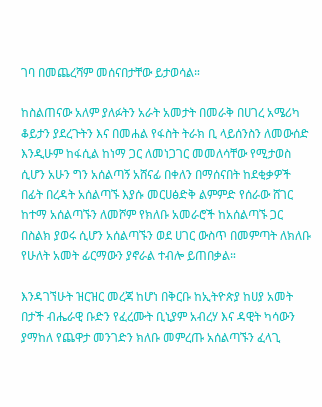ገባ በመጨረሻም መሰናበታቸው ይታወሳል።

ከስልጠናው አለም ያለፉትን አራት አመታት በመራቅ በሀገረ አሜሪካ ቆይታን ያደረጉትን እና በመሐል የፋስት ትራክ ቢ ላይሰንስን ለመውሰድ እንዲሁም ከፋሲል ከነማ ጋር ለመነጋገር መመለሳቸው የሚታወስ ሲሆን አሁን ግን አሰልጣኝ አሸናፊ በቀለን በማሰናበት ከደቂቃዎች በፊት በረዳት አሰልጣኙ እያሱ መርሀፅድቅ ልምምድ የሰራው ሸገር ከተማ አሰልጣኙን ለመሾም የክለቡ አመራሮች ከአሰልጣኙ ጋር በስልክ ያወሩ ሲሆን አሰልጣኙን ወደ ሀገር ውስጥ በመምጣት ለክለቡ የሁለት አመት ፊርማውን ያኖራል ተብሎ ይጠበቃል።

እንዳገኘሁት ዝርዝር መረጃ ከሆነ በቅርቡ ከኢትዮጵያ ከሀያ አመት በታች ብሔራዊ ቡድን የፈረሙት ቢኒያም አብረሃ እና ዳዊት ካሳውን ያማከለ የጨዋታ መንገድን ክለቡ መምረጡ አሰልጣኙን ፈላጊ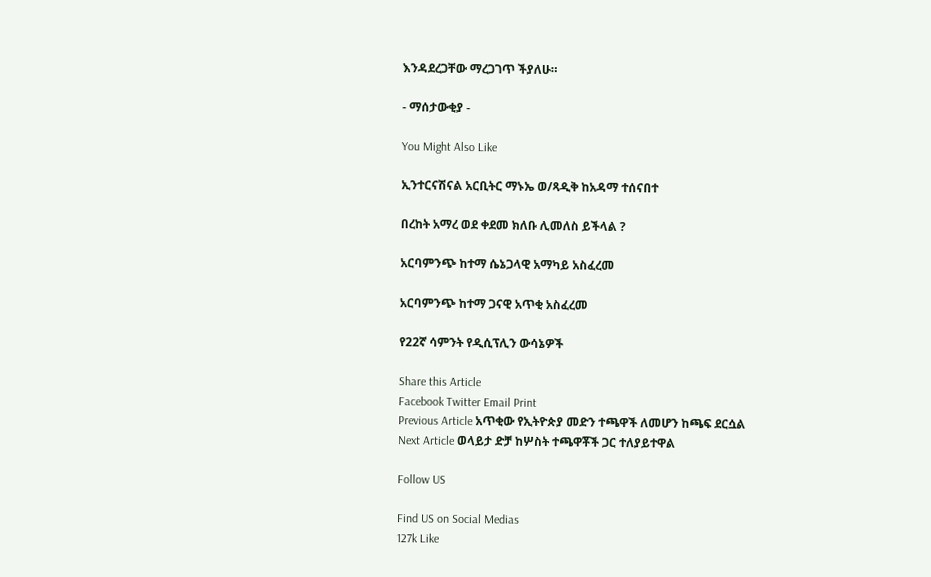እንዳደረጋቸው ማረጋገጥ ችያለሁ።

- ማሰታውቂያ -

You Might Also Like

ኢንተርናሽናል አርቢትር ማኑኤ ወ/ጻዲቅ ከአዳማ ተሰናበተ

በረከት አማረ ወደ ቀደመ ክለቡ ሊመለስ ይችላል ?

አርባምንጭ ከተማ ሴኔጋላዊ አማካይ አስፈረመ

አርባምንጭ ከተማ ጋናዊ አጥቂ አስፈረመ

የ22ኛ ሳምንት የዲሲፕሊን ውሳኔዎች

Share this Article
Facebook Twitter Email Print
Previous Article አጥቂው የኢትዮጵያ መድን ተጫዋች ለመሆን ከጫፍ ደርሷል
Next Article ወላይታ ድቻ ከሦስት ተጫዋቾች ጋር ተለያይተዋል

Follow US

Find US on Social Medias
127k Like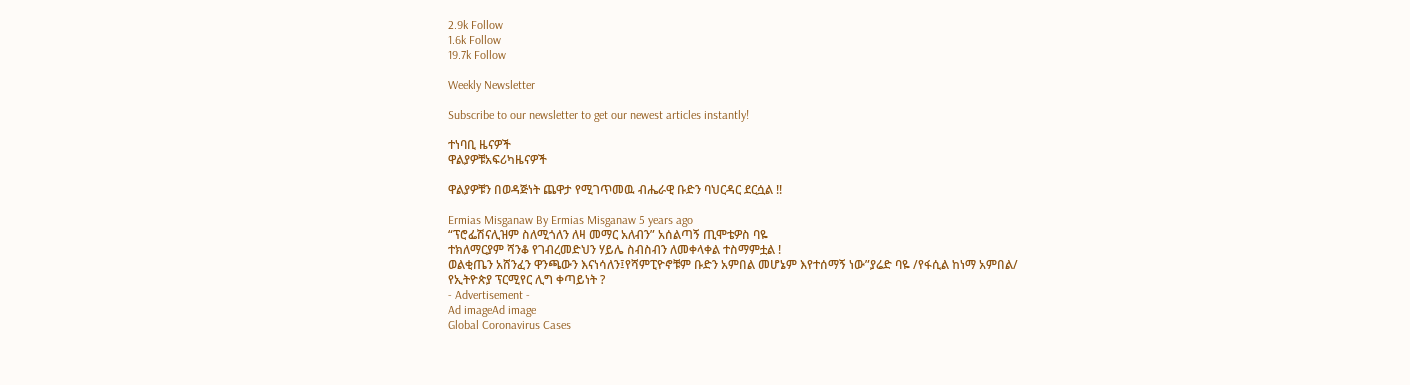2.9k Follow
1.6k Follow
19.7k Follow

Weekly Newsletter

Subscribe to our newsletter to get our newest articles instantly!

ተነባቢ ዜናዎች
ዋልያዎቹአፍሪካዜናዎች

ዋልያዎቹን በወዳጅነት ጨዋታ የሚገጥመዉ ብሔራዊ ቡድን ባህርዳር ደርሷል !!

Ermias Misganaw By Ermias Misganaw 5 years ago
“ፕሮፌሽናሊዝም ስለሚጎለን ለዛ መማር አለብን” አሰልጣኝ ጢሞቴዎስ ባዬ
ተክለማርያም ሻንቆ የገብረመድህን ሃይሌ ስብስብን ለመቀላቀል ተስማምቷል !
ወልቂጤን አሸንፈን ዋንጫውን እናነሳለን፤የሻምፒዮኖቹም ቡድን አምበል መሆኔም እየተሰማኝ ነው”ያሬድ ባዬ /የፋሲል ከነማ አምበል/
የኢትዮጵያ ፕርሚየር ሊግ ቀጣይነት ?
- Advertisement -
Ad imageAd image
Global Coronavirus Cases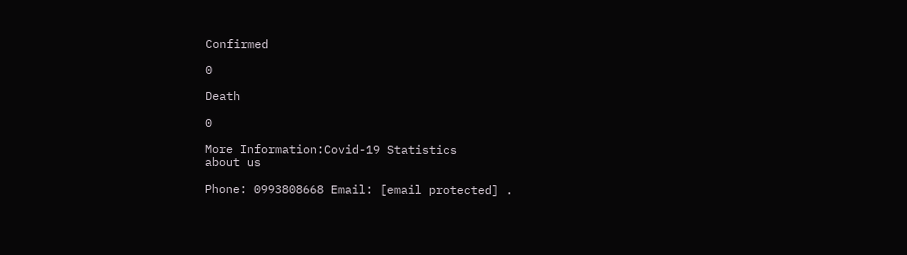Confirmed

0

Death

0

More Information:Covid-19 Statistics
about us

Phone: 0993808668 Email: [email protected] .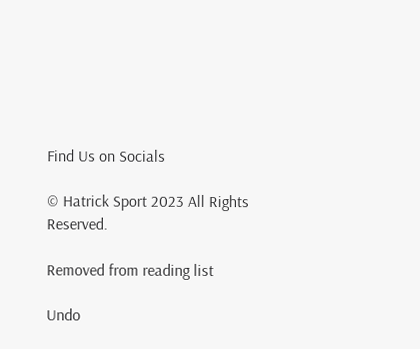Find Us on Socials

© Hatrick Sport 2023 All Rights Reserved.

Removed from reading list

Undo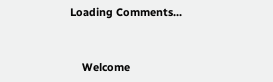Loading Comments...


    Welcome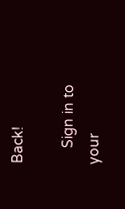Back!

    Sign in to your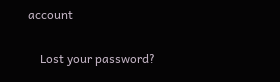account

    Lost your password?